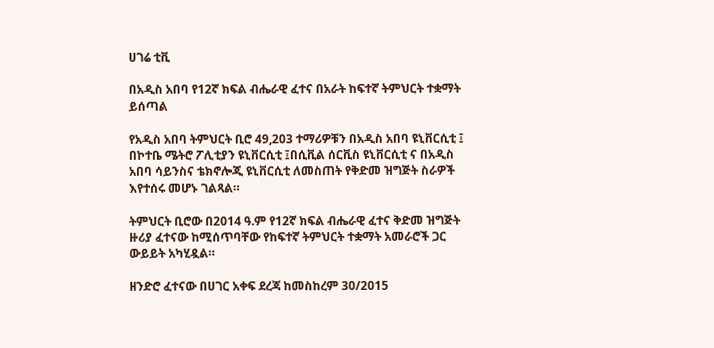ሀገሬ ቲቪ

በአዲስ አበባ የ12ኛ ክፍል ብሔራዊ ፈተና በአራት ከፍተኛ ትምህርት ተቋማት ይሰጣል

የአዲስ አበባ ትምህርት ቢሮ 49,203 ተማሪዎቹን በአዲስ አበባ ዩኒቨርሲቲ ፤ በኮተቤ ሜትሮ ፖሊቲያን ዩኒቨርሲቲ ፤በሲቪል ሰርቪስ ዩኒቨርሲቲ ና በአዲስ አበባ ሳይንስና ቴክኖሎጂ ዩኒቨርሲቲ ለመስጠት የቅድመ ዝግጅት ስራዎች እየተሰሩ መሆኑ ገልጻል።

ትምህርት ቢሮው በ2014 ዓ.ም የ12ኛ ክፍል ብሔራዊ ፈተና ቅድመ ዝግጅት ዙሪያ ፈተናው ከሚሰጥባቸው የከፍተኛ ትምህርት ተቋማት አመራሮች ጋር ውይይት አካሂዷል።

ዘንድሮ ፈተናው በሀገር አቀፍ ደረጃ ከመስከረም 30/2015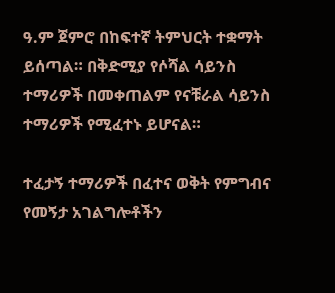ዓ.ም ጀምሮ በከፍተኛ ትምህርት ተቋማት ይሰጣል። በቅድሚያ የሶሻል ሳይንስ ተማሪዎች በመቀጠልም የናቹራል ሳይንስ ተማሪዎች የሚፈተኑ ይሆናል።

ተፈታኝ ተማሪዎች በፈተና ወቅት የምግብና የመኝታ አገልግሎቶችን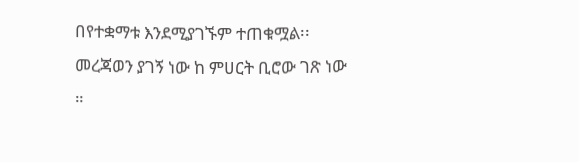በየተቋማቱ እንደሚያገኙም ተጠቁሟል፡፡ መረጃወን ያገኝ ነው ከ ምሀርት ቢሮው ገጽ ነው ።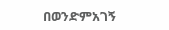በወንድምአገኝ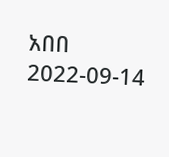አበበ
2022-09-14